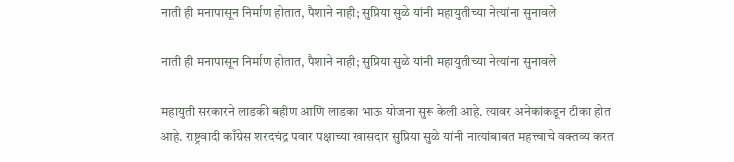नाती ही मनापासून निर्माण होतात, पैशाने नाही; सुप्रिया सुळे यांनी महायुतीच्या नेत्यांना सुनावले

नाती ही मनापासून निर्माण होतात, पैशाने नाही; सुप्रिया सुळे यांनी महायुतीच्या नेत्यांना सुनावले

महायुती सरकारने लाडकी बहीण आणि लाडका भाऊ योजना सुरू केली आहे. त्यावर अनेकांकडून टीका होत आहे. राष्ट्रवादी काँग्रेस शरदचंद्र पवार पक्षाच्या खासदार सुप्रिया सुळे यांनी नात्यांबाबत महत्त्वाचे वक्तव्य करत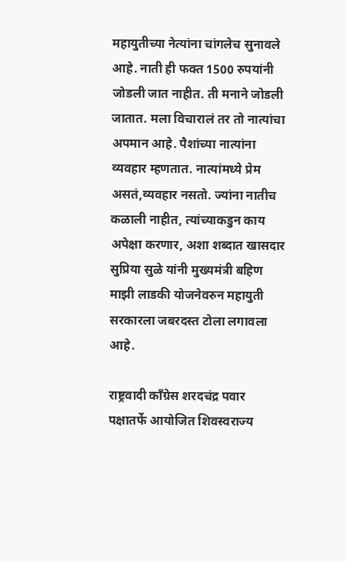महायुतीच्या नेत्यांना चांगलेच सुनावले आहे. नाती ही फक्त 1500 रुपयांनी जोडली जात नाहीत. ती मनाने जोडली जातात. मला विचारालं तर तो नात्यांचा अपमान आहे. पैशांच्या नात्यांना व्यवहार म्हणतात. नात्यांमध्ये प्रेम असतं,व्यवहार नसतो. ज्यांना नातीच कळाली नाहीत, त्यांच्याकडुन काय अपेक्षा करणार, अशा शब्दात खासदार सुप्रिया सुळे यांनी मुख्यमंत्री बहिण माझी लाडकी योजनेवरुन महायुती सरकारला जबरदस्त टोला लगावला आहे.

राष्ट्रवादी काँग्रेस शरदचंद्र पवार पक्षातर्फे आयोजित शिवस्वराज्य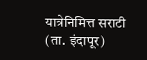यात्रेनिमित्त सराटी (ता. इंदापूर)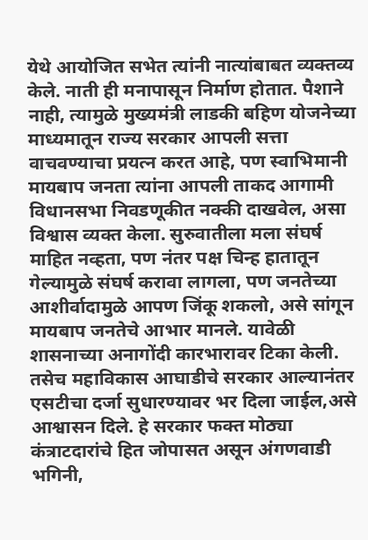येथे आयोजित सभेत त्यांनी नात्यांबाबत व्यक्तव्य केले. नाती ही मनापासून निर्माण होतात. पैशाने नाही, त्यामुळे मुख्यमंत्री लाडकी बहिण योजनेच्या माध्यमातून राज्य सरकार आपली सत्ता वाचवण्याचा प्रयत्न करत आहे, पण स्वाभिमानी मायबाप जनता त्यांना आपली ताकद आगामी विधानसभा निवडणूकीत नक्की दाखवेल, असा विश्वास व्यक्त केला. सुरुवातीला मला संघर्ष माहित नव्हता, पण नंतर पक्ष चिन्ह हातातून गेल्यामुळे संघर्ष करावा लागला, पण जनतेच्या आशीर्वादामुळे आपण जिंकू शकलो, असे सांगून मायबाप जनतेचे आभार मानले. यावेळी शासनाच्या अनागोंदी कारभारावर टिका केली. तसेच महाविकास आघाडीचे सरकार आल्यानंतर एसटीचा दर्जा सुधारण्यावर भर दिला जाईल,असे आश्वासन दिले. हे सरकार फक्त मोठ्या कंत्राटदारांचे हित जोपासत असून अंगणवाडी भगिनी,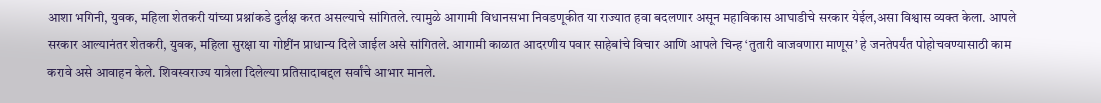आशा भगिनी, युवक, महिला शेतकरी यांच्या प्रश्नांकडे दुर्लक्ष करत असल्याचे सांगितले. त्यामुळे आगामी विधानसभा निवडणूकीत या राज्यात हवा बदलणार असून महाविकास आघाडीचे सरकार येईल,असा विश्वास व्यक्त केला. आपले सरकार आल्यानंतर शेतकरी, युवक, महिला सुरक्षा या गोष्टींन प्राधान्य दिले जाईल असे सांगितले. आगामी काळात आदरणीय पवार साहेबांचे विचार आणि आपले चिन्ह ‘तुतारी वाजवणारा माणूस’ हे जनतेपर्यंत पोहोचवण्यासाठी काम करावे असे आवाहन केले. शिवस्वराज्य यात्रेला दिलेल्या प्रतिसादाबद्दल सर्वांचे आभार मानले.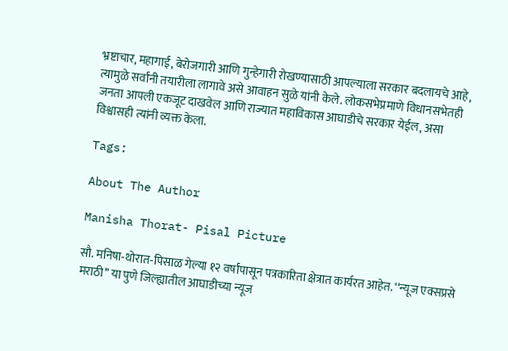भ्रष्टाचार, महागाई, बेरोजगारी आणि गुन्हेगारी रोखण्यासाठी आपल्याला सरकार बदलायचे आहे, त्यामुळे सर्वांनी तयारीला लागावे असे आवाहन सुळे यांनी केले. लोकसभेप्रमाणे विधानसभेतही जनता आपली एकजूट दाखवेल आणि राज्यात महाविकास आघाडीचे सरकार येईल, असा विश्वासही त्यांनी व्यक्त केला.

Tags:

About The Author

Manisha Thorat- Pisal Picture

सौ. मनिषा-थोरात-पिसाळ गेल्या १२ वर्षांपासून पत्रकारिता क्षेत्रात कार्यरत आहेत. ‘‘न्यूज एक्सप्रसे मराठी’’ या पुणे जिल्ह्यातील आघाडीच्या न्यूज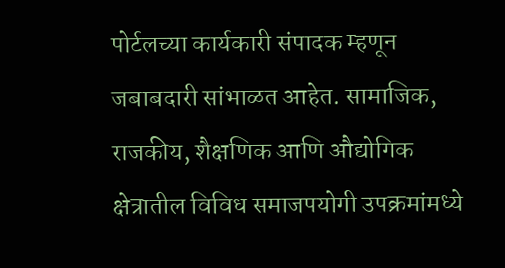पोर्टलच्या कार्यकारी संपादक म्हणून जबाबदारी सांभाळत आहेत. सामाजिक, राजकीय, शैक्षणिक आणि औद्योगिक क्षेत्रातील विविध समाजपयोगी उपक्रमांमध्ये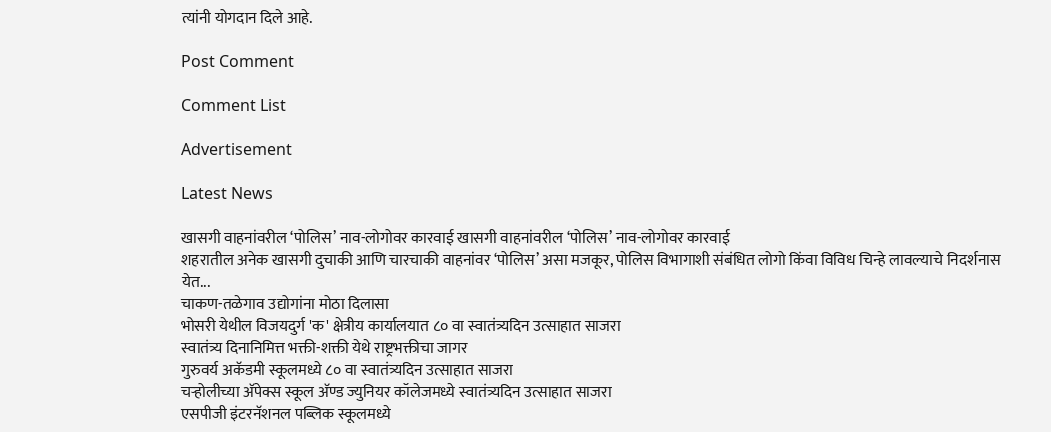त्यांनी योगदान दिले आहे.

Post Comment

Comment List

Advertisement

Latest News

खासगी वाहनांवरील ‘पोलिस’ नाव-लोगोवर कारवाई खासगी वाहनांवरील ‘पोलिस’ नाव-लोगोवर कारवाई
शहरातील अनेक खासगी दुचाकी आणि चारचाकी वाहनांवर ‘पोलिस’ असा मजकूर, पोलिस विभागाशी संबंधित लोगो किंवा विविध चिन्हे लावल्याचे निदर्शनास येत...
चाकण-तळेगाव उद्योगांना मोठा दिलासा
भोसरी येथील विजयदुर्ग 'क' क्षेत्रीय कार्यालयात ८० वा स्वातंत्र्यदिन उत्साहात साजरा
स्वातंत्र्य दिनानिमित्त भक्ती-शक्ती येथे राष्ट्रभक्तीचा जागर
गुरुवर्य अकॅडमी स्कूलमध्ये ८० वा स्वातंत्र्यदिन उत्साहात साजरा
चऱ्होलीच्या अ‍ॅपेक्स स्कूल अ‍ॅण्ड ज्युनियर कॉलेजमध्ये स्वातंत्र्यदिन उत्साहात साजरा
एसपीजी इंटरनॅशनल पब्लिक स्कूलमध्ये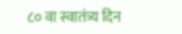८० वा स्वातंत्र्य दिन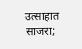उत्साहात साजरा;